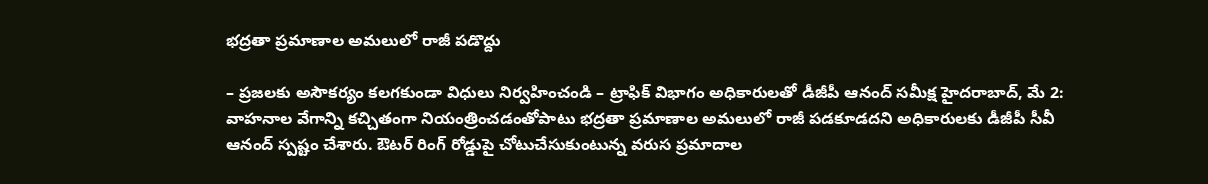భద్రతా ప్రమాణాల అమలులో రాజీ పడొద్దు

– ప్రజలకు అసౌకర్యం కలగకుండా విధులు నిర్వహించండి – ట్రాఫిక్ విభాగం అధికారులతో డీజీపీ ఆనంద్ సమీక్ష హైదరాబాద్, మే 2: వాహనాల వేగాన్ని కచ్చితంగా నియంత్రించడంతోపాటు భద్రతా ప్రమాణాల అమలులో రాజీ పడకూడదని అధికారులకు డీజీపీ సీవీ ఆనంద్ స్పష్టం చేశారు. ఔటర్ రింగ్ రోడ్డుపై చోటుచేసుకుంటున్న వరుస ప్రమాదాల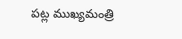పట్ల ముఖ్యమంత్రి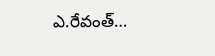ఎ.రేవంత్…